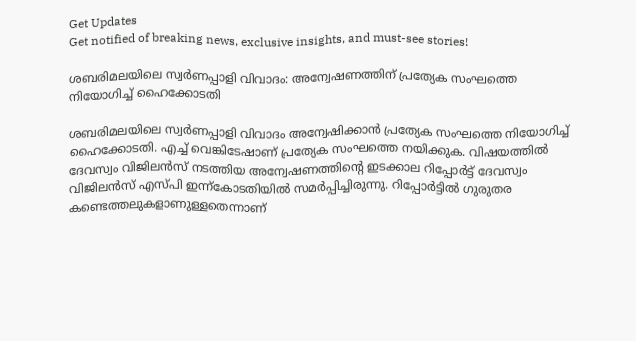Get Updates
Get notified of breaking news, exclusive insights, and must-see stories!

ശബരിമലയിലെ സ്വർണപ്പാളി വിവാദം: അന്വേഷണത്തിന് പ്രത്യേക സംഘത്തെ നിയോഗിച്ച് ഹൈക്കോടതി

ശബരിമലയിലെ സ്വർണപ്പാളി വിവാദം അന്വേഷിക്കാന്‍ പ്രത്യേക സംഘത്തെ നിയോഗിച്ച് ഹൈക്കോടതി. എച്ച് വെങ്കിടേഷാണ് പ്രത്യേക സംഘത്തെ നയിക്കുക. വിഷയത്തില്‍ ദേവസ്വം വിജിലന്‍സ് നടത്തിയ അന്വേഷണത്തിന്‍റെ ഇടക്കാല റിപ്പോര്‍ട്ട് ദേവസ്വം വിജിലന്‍സ് എസ്‍പി ഇന്ന്കോടതിയിൽ സമർപ്പിച്ചിരുന്നു. റിപ്പോര്‍ട്ടിൽ ഗുരുതര കണ്ടെത്തലുകളാണുള്ളതെന്നാണ്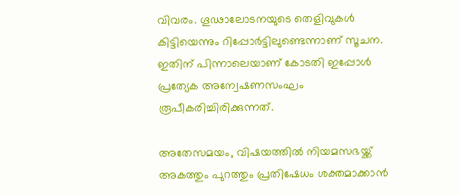വിവരം. ഗൂഢാലോടനയുടെ തെളിവുകള്‍ കിട്ടിയെന്നും റിപ്പോർട്ടിലുണ്ടെന്നാണ് സൂചന. ഇതിന് പിന്നാലെയാണ് കോടതി ഇപ്പോൾ പ്രത്യേക അന്വേഷണസംഘം രൂപീകരിച്ചിരിക്കുന്നത്.

അതേസമയം, വിഷയത്തിൽ നിയമസഭയ്ക്ക് അകത്തും പുറത്തും പ്രതിഷേധം ശക്തമാക്കാൻ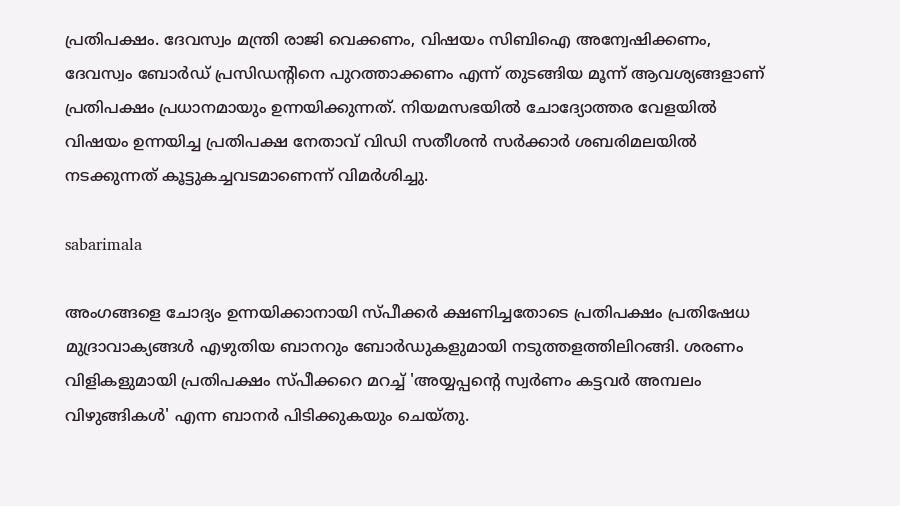പ്രതിപക്ഷം. ദേവസ്വം മന്ത്രി രാജി വെക്കണം, വിഷയം സിബിഐ അന്വേഷിക്കണം, ദേവസ്വം ബോർഡ് പ്രസിഡന്റിനെ പുറത്താക്കണം എന്ന് തുടങ്ങിയ മൂന്ന് ആവശ്യങ്ങളാണ് പ്രതിപക്ഷം പ്രധാനമായും ഉന്നയിക്കുന്നത്. നിയമസഭയില്‍ ചോദ്യോത്തര വേളയില്‍ വിഷയം ഉന്നയിച്ച പ്രതിപക്ഷ നേതാവ് വിഡി സതീശന്‍ സർക്കാർ ശബരിമലയിൽ നടക്കുന്നത് കൂട്ടുകച്ചവടമാണെന്ന് വിമർശിച്ചു.

sabarimala

അംഗങ്ങളെ ചോദ്യം ഉന്നയിക്കാനായി സ്പീക്കർ ക്ഷണിച്ചതോടെ പ്രതിപക്ഷം പ്രതിഷേധ മുദ്രാവാക്യങ്ങൾ എഴുതിയ ബാനറും ബോർഡുകളുമായി നടുത്തളത്തിലിറങ്ങി. ശരണം വിളികളുമായി പ്രതിപക്ഷം സ്പീക്കറെ മറച്ച് 'അയ്യപ്പന്റെ സ്വർണം കട്ടവർ അമ്പലം വിഴുങ്ങികൾ' എന്ന ബാനർ പിടിക്കുകയും ചെയ്തു.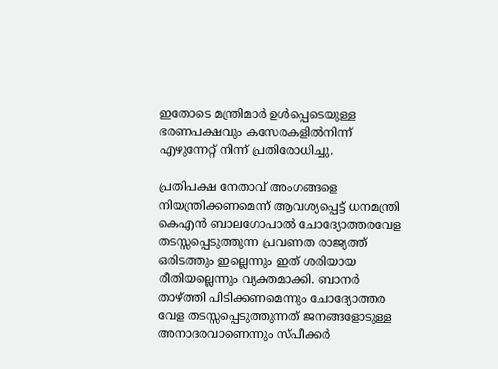ഇതോടെ മന്ത്രിമാർ ഉൾപ്പെടെയുള്ള ഭരണപക്ഷവും കസേരകളിൽനിന്ന് എഴുന്നേറ്റ് നിന്ന് പ്രതിരോധിച്ചു.

പ്രതിപക്ഷ നേതാവ് അംഗങ്ങളെ നിയന്ത്രിക്കണമെന്ന് ആവശ്യപ്പെട്ട് ധനമന്ത്രി കെഎന്‍ ബാലഗോപാല്‍ ചോദ്യോത്തരവേള തടസ്സപ്പെടുത്തുന്ന പ്രവണത രാജ്യത്ത് ഒരിടത്തും ഇല്ലെന്നും ഇത് ശരിയായ രീതിയല്ലെന്നും വ്യക്തമാക്കി. ബാനർ താഴ്ത്തി പിടിക്കണമെന്നും ചോദ്യോത്തര വേള തടസ്സപ്പെടുത്തുന്നത് ജനങ്ങളോടുള്ള അനാദരവാണെന്നും സ്പീക്കർ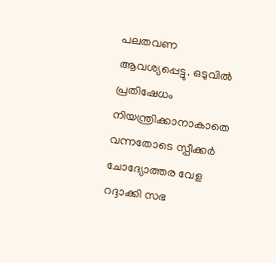പലതവണ ആവശ്യപ്പെട്ടു. ഒടുവില്‍ പ്രതിഷേധം നിയന്ത്രിക്കാനാകാതെ വന്നതോടെ സ്പീക്കർ ചോദ്യോത്തര വേള റദ്ദാക്കി സഭ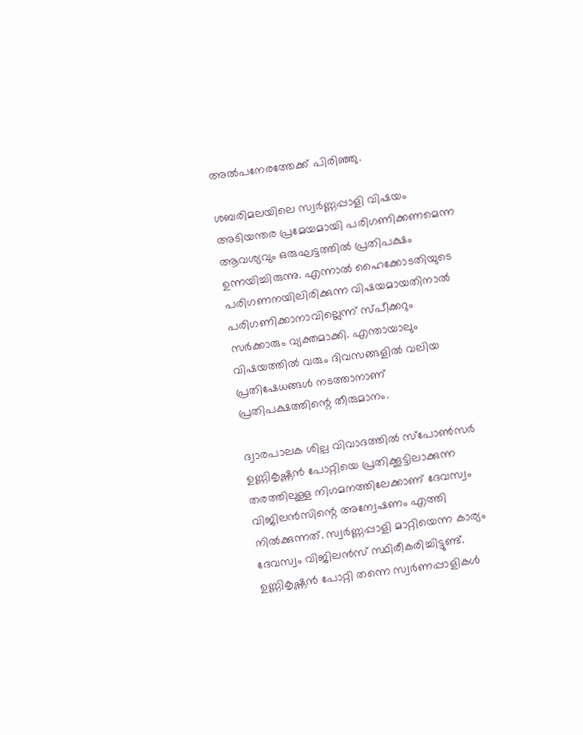അല്‍പനേരത്തേക്ക് പിരിഞ്ഞു.

ശബരിമലയിലെ സ്വർണ്ണപ്പാളി വിഷയം അടിയന്തര പ്രമേയമായി പരിഗണിക്കണമെന്ന ആവശ്യവും ഒരുഘട്ടത്തില്‍ പ്രതിപക്ഷം ഉന്നയിച്ചിരുന്നു. എന്നാല്‍ ഹൈക്കോടതിയുടെ പരിഗണനയിലിരിക്കുന്ന വിഷയമായതിനാൽ പരിഗണിക്കാനാവില്ലെന്ന് സ്പീക്കറും സർക്കാരും വ്യക്തമാക്കി. എന്തായാലും വിഷയത്തില്‍ വരും ദിവസങ്ങളില്‍ വലിയ പ്രതിഷേധങ്ങള്‍ നടത്താനാണ് പ്രതിപക്ഷത്തിന്റെ തീരുമാനം.

ദ്വാരപാലക ശില്പ വിവാദത്തിൽ സ്പോൺസർ ഉണ്ണികൃഷ്ണൻ പോറ്റിയെ പ്രതിക്കൂട്ടിലാക്കുന്ന തരത്തിലുള്ള നിഗമനത്തിലേക്കാണ് ദേവസ്വം വിജിലന്‍സിന്റെ അന്വേഷണം എത്തി നില്‍ക്കുന്നത്. സ്വർണ്ണപ്പാളി മാറ്റിയെന്ന കാര്യം ദേവസ്വം വിജിലൻസ് സ്ഥിരീകരിച്ചിട്ടുണ്ട്. ഉണ്ണികൃഷ്ണന്‍ പോറ്റി തന്നെ സ്വര്‍ണപ്പാളികള്‍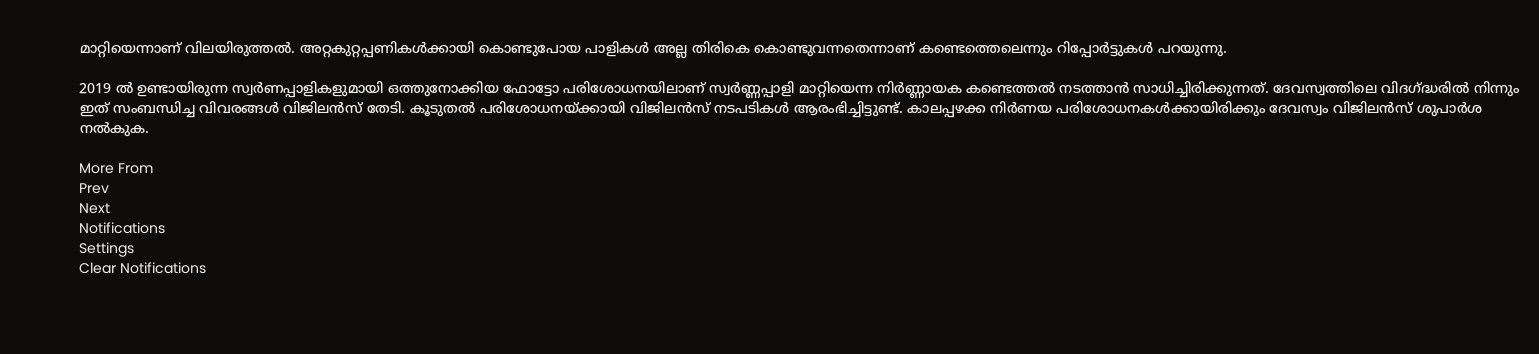മാറ്റിയെന്നാണ് വിലയിരുത്തല്‍. അറ്റകുറ്റപ്പണികൾക്കായി കൊണ്ടുപോയ പാളികൾ അല്ല തിരികെ കൊണ്ടുവന്നതെന്നാണ് കണ്ടെത്തെലെന്നും റിപ്പോർട്ടുകള്‍ പറയുന്നു.

2019 ൽ ഉണ്ടായിരുന്ന സ്വർണപ്പാളികളുമായി ഒത്തുനോക്കിയ ഫോട്ടോ പരിശോധനയിലാണ് സ്വർണ്ണപ്പാളി മാറ്റിയെന്ന നിർണ്ണായക കണ്ടെത്തല്‍ നടത്താന്‍ സാധിച്ചിരിക്കുന്നത്. ദേവസ്വത്തിലെ വിദഗ്ദ്ധരില്‍ നിന്നും ഇത് സംബന്ധിച്ച വിവരങ്ങള്‍ വിജിലന്‍സ് തേടി. കൂടുതൽ പരിശോധനയ്ക്കായി വിജിലൻസ് നടപടികൾ ആരംഭിച്ചിട്ടുണ്ട്. കാലപ്പഴക്ക നിർണയ പരിശോധനകൾക്കായിരിക്കും ദേവസ്വം വിജിലൻസ് ശുപാർശ നൽകുക.

More From
Prev
Next
Notifications
Settings
Clear Notifications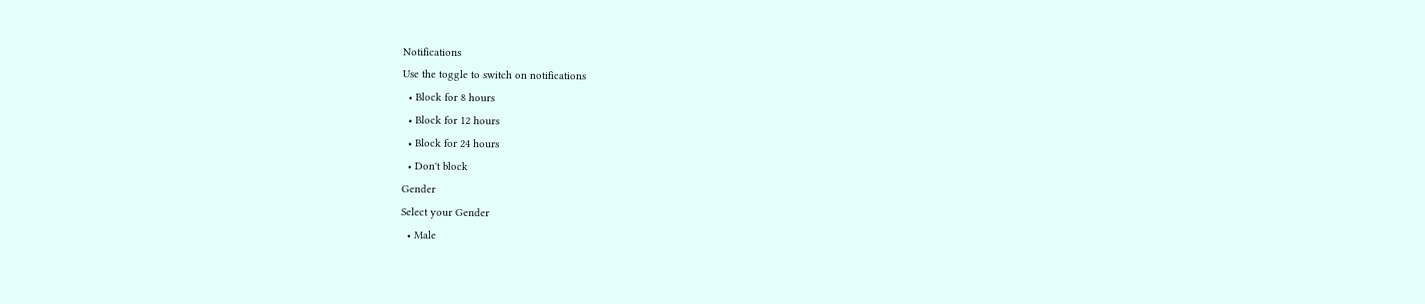Notifications
Use the toggle to switch on notifications
  • Block for 8 hours
  • Block for 12 hours
  • Block for 24 hours
  • Don't block
Gender
Select your Gender
  • Male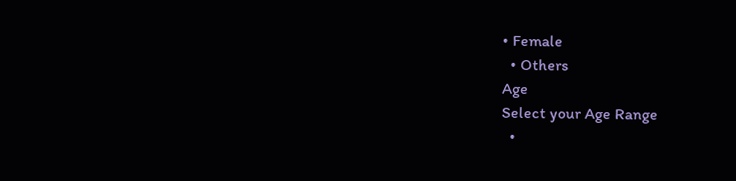• Female
  • Others
Age
Select your Age Range
  •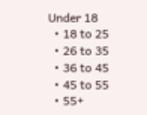Under 18
  • 18 to 25
  • 26 to 35
  • 36 to 45
  • 45 to 55
  • 55+